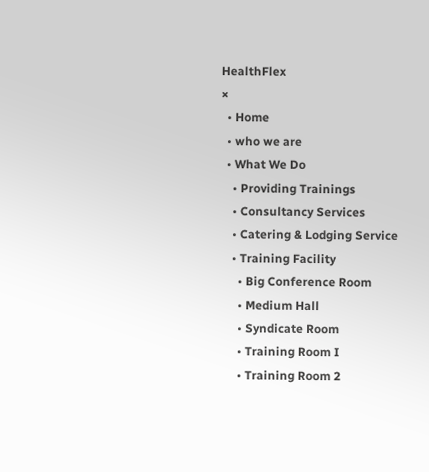HealthFlex
×
  • Home
  • who we are
  • What We Do
    • Providing Trainings
    • Consultancy Services
    • Catering & Lodging Service
    • Training Facility
      • Big Conference Room
      • Medium Hall
      • Syndicate Room
      • Training Room I
      • Training Room 2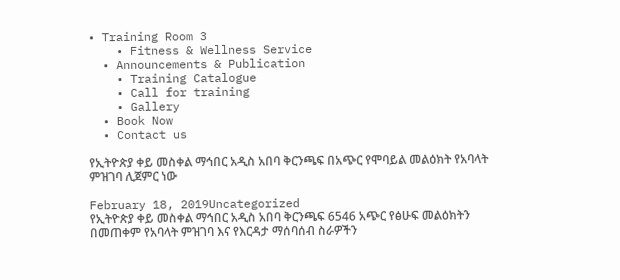• Training Room 3
    • Fitness & Wellness Service
  • Announcements & Publication
    • Training Catalogue
    • Call for training
    • Gallery
  • Book Now
  • Contact us

የኢትዮጵያ ቀይ መስቀል ማኅበር አዲስ አበባ ቅርንጫፍ በአጭር የሞባይል መልዕክት የአባላት ምዝገባ ሊጀምር ነው

February 18, 2019Uncategorized
የኢትዮጵያ ቀይ መስቀል ማኅበር አዲስ አበባ ቅርንጫፍ 6546 አጭር የፅሁፍ መልዕክትን በመጠቀም የአባላት ምዝገባ እና የእርዳታ ማሰባሰብ ስራዎችን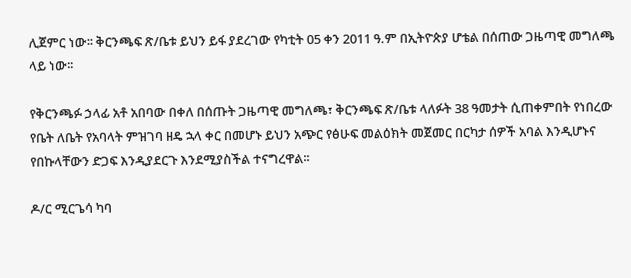ሊጀምር ነው፡፡ ቅርንጫፍ ጽ/ቤቱ ይህን ይፋ ያደረገው የካቲት 05 ቀን 2011 ዓ.ም በኢትዮጵያ ሆቴል በሰጠው ጋዜጣዊ መግለጫ ላይ ነው፡፡

የቅርንጫፉ ኃላፊ አቶ አበባው በቀለ በሰጡት ጋዜጣዊ መግለጫ፣ ቅርንጫፍ ጽ/ቤቱ ላለፉት 38 ዓመታት ሲጠቀምበት የነበረው የቤት ለቤት የአባላት ምዝገባ ዘዴ ኋላ ቀር በመሆኑ ይህን አጭር የፅሁፍ መልዕክት መጀመር በርካታ ሰዎች አባል እንዲሆኑና የበኩላቸውን ድጋፍ እንዲያደርጉ እንደሚያስችል ተናግረዋል፡፡

ዶ/ር ሚርጌሳ ካባ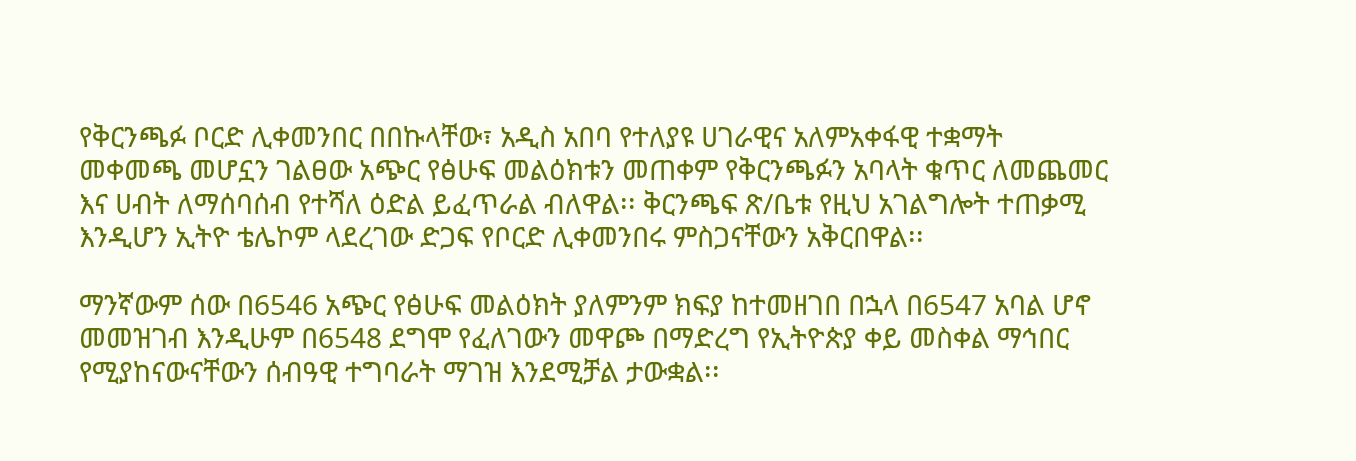የቅርንጫፉ ቦርድ ሊቀመንበር በበኩላቸው፣ አዲስ አበባ የተለያዩ ሀገራዊና አለምአቀፋዊ ተቋማት መቀመጫ መሆኗን ገልፀው አጭር የፅሁፍ መልዕክቱን መጠቀም የቅርንጫፉን አባላት ቁጥር ለመጨመር እና ሀብት ለማሰባሰብ የተሻለ ዕድል ይፈጥራል ብለዋል፡፡ ቅርንጫፍ ጽ/ቤቱ የዚህ አገልግሎት ተጠቃሚ እንዲሆን ኢትዮ ቴሌኮም ላደረገው ድጋፍ የቦርድ ሊቀመንበሩ ምስጋናቸውን አቅርበዋል፡፡

ማንኛውም ሰው በ6546 አጭር የፅሁፍ መልዕክት ያለምንም ክፍያ ከተመዘገበ በኋላ በ6547 አባል ሆኖ መመዝገብ እንዲሁም በ6548 ደግሞ የፈለገውን መዋጮ በማድረግ የኢትዮጵያ ቀይ መስቀል ማኅበር የሚያከናውናቸውን ሰብዓዊ ተግባራት ማገዝ እንደሚቻል ታውቋል፡፡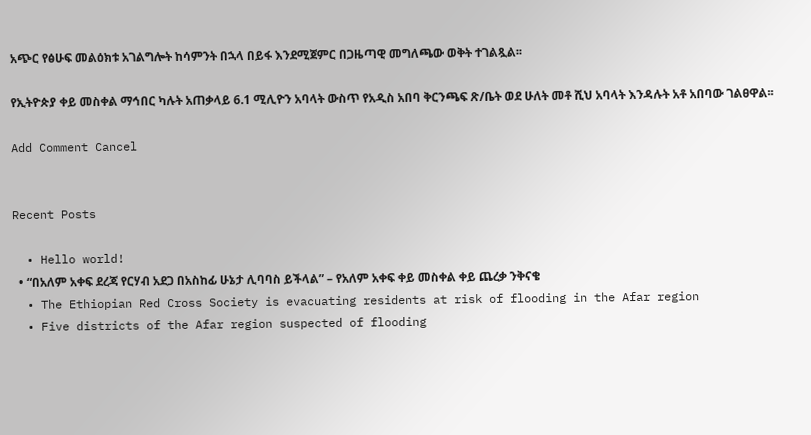አጭር የፅሁፍ መልዕክቱ አገልግሎት ከሳምንት በኋላ በይፋ እንደሚጀምር በጋዜጣዊ መግለጫው ወቅት ተገልጿል፡፡

የኢትዮጵያ ቀይ መስቀል ማኅበር ካሉት አጠቃላይ 6.1 ሚሊዮን አባላት ውስጥ የአዲስ አበባ ቅርንጫፍ ጽ/ቤት ወደ ሁለት መቶ ሺህ አባላት እንዳሉት አቶ አበባው ገልፀዋል፡፡

Add Comment Cancel


Recent Posts

  • Hello world!
  • “በአለም አቀፍ ደረጃ የርሃብ አደጋ በአስከፊ ሁኔታ ሊባባስ ይችላል” – የአለም አቀፍ ቀይ መስቀል ቀይ ጨረቃ ንቅናቄ
  • The Ethiopian Red Cross Society is evacuating residents at risk of flooding in the Afar region
  • Five districts of the Afar region suspected of flooding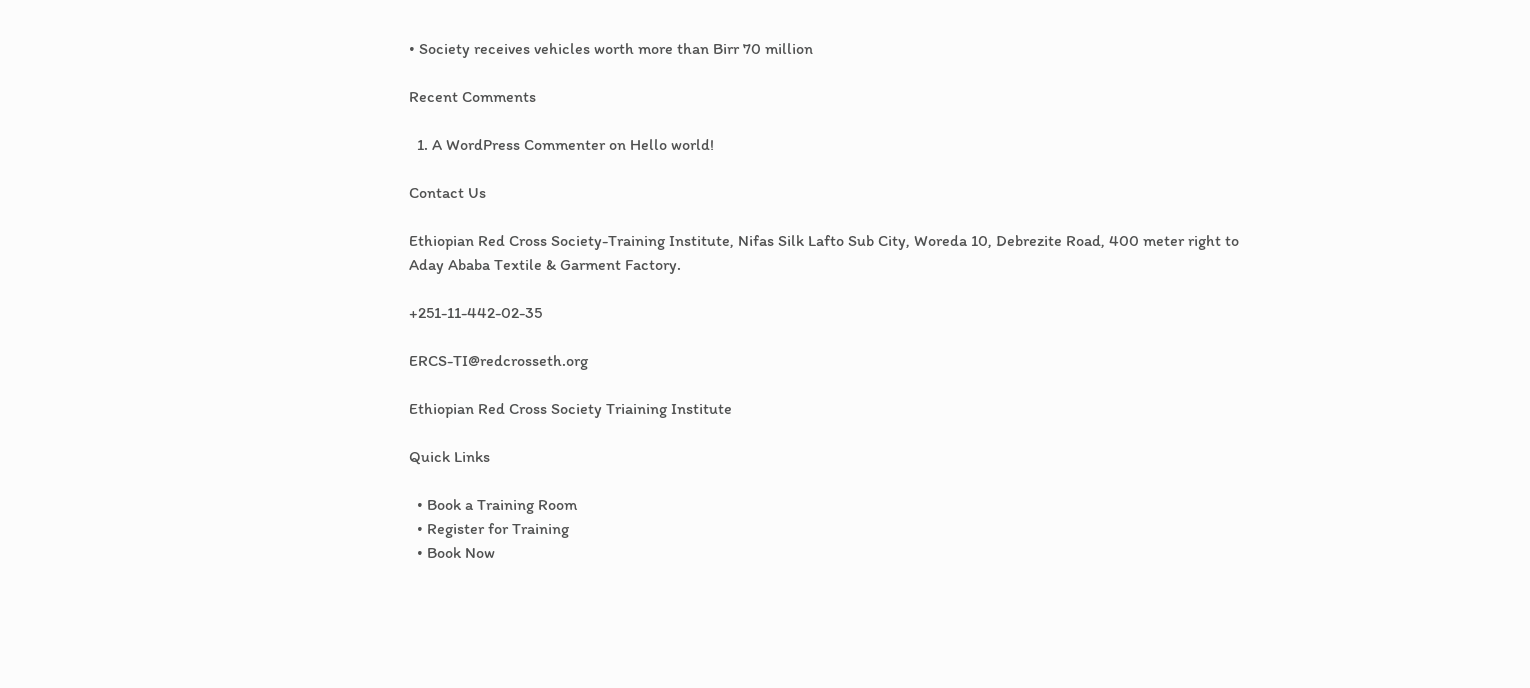• Society receives vehicles worth more than Birr 70 million

Recent Comments

  1. A WordPress Commenter on Hello world!

Contact Us

Ethiopian Red Cross Society-Training Institute, Nifas Silk Lafto Sub City, Woreda 10, Debrezite Road, 400 meter right to Aday Ababa Textile & Garment Factory.

+251-11-442-02-35

ERCS-TI@redcrosseth.org

Ethiopian Red Cross Society Triaining Institute

Quick Links

  • Book a Training Room
  • Register for Training
  • Book Now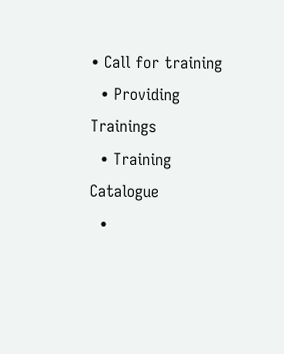• Call for training
  • Providing Trainings
  • Training Catalogue
  •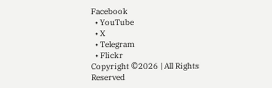Facebook
  • YouTube
  • X
  • Telegram
  • Flickr
Copyright ©2026 | All Rights Reserved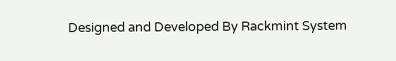Designed and Developed By Rackmint System